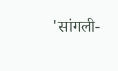'सांगली-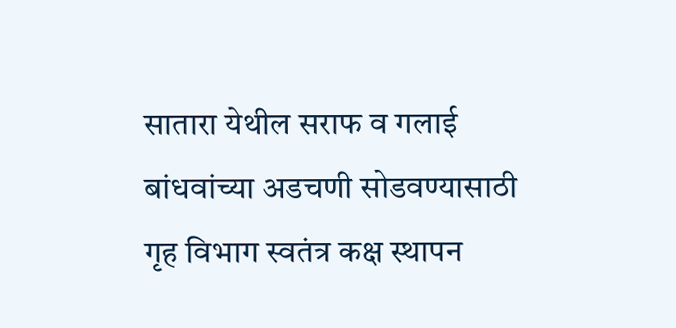सातारा येथील सराफ व गलाई बांधवांच्या अडचणी सोडवण्यासाठी गृह विभाग स्वतंत्र कक्ष स्थापन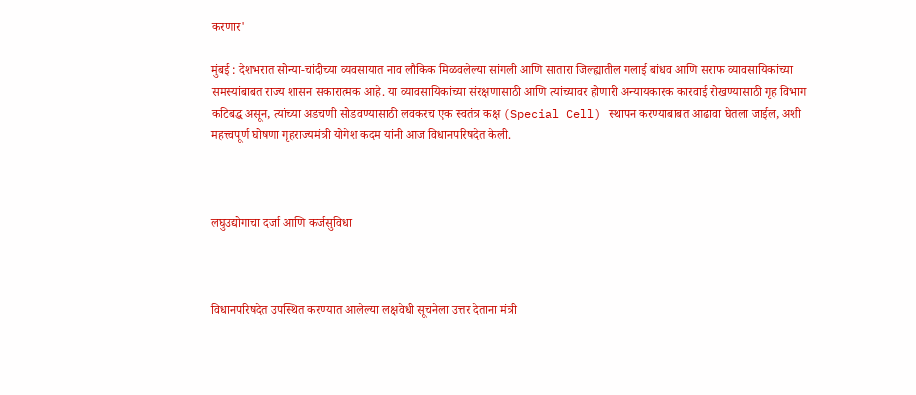करणार'

मुंबई : देशभरात सोन्या-चांदीच्या व्यवसायात नाव लौकिक मिळवलेल्या सांगली आणि सातारा जिल्ह्यातील गलाई बांधव आणि सराफ व्यावसायिकांच्या समस्यांबाबत राज्य शासन सकारात्मक आहे. या व्यावसायिकांच्या संरक्षणासाठी आणि त्यांच्यावर होणारी अन्यायकारक कारवाई रोखण्यासाठी गृह विभाग कटिबद्ध असून, त्यांच्या अडचणी सोडवण्यासाठी लवकरच एक स्वतंत्र कक्ष (Special Cell) स्थापन करण्याबाबत आढावा घेतला जाईल, अशी महत्त्वपूर्ण घोषणा गृहराज्यमंत्री योगेश कदम यांनी आज विधानपरिषदेत केली.



लघुउद्योगाचा दर्जा आणि कर्जसुविधा



विधानपरिषदेत उपस्थित करण्यात आलेल्या लक्षवेधी सूचनेला उत्तर देताना मंत्री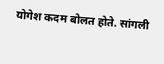योगेश कदम बोलत होते. सांगली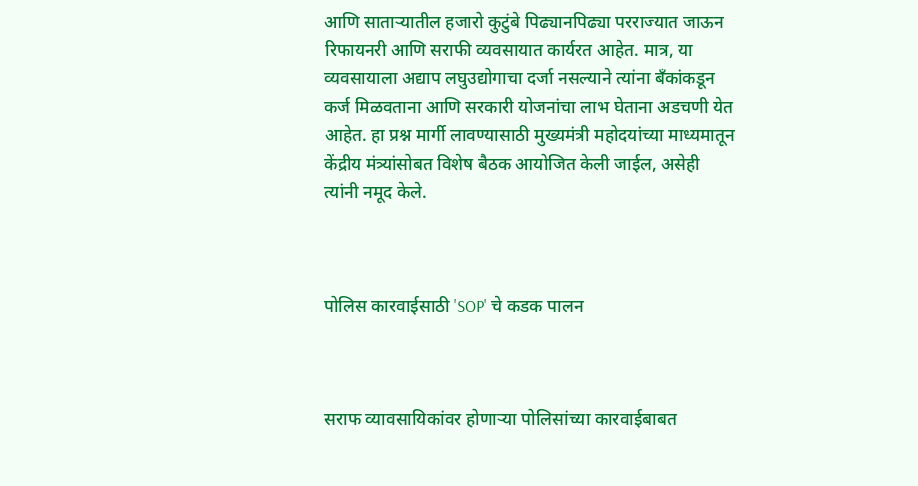आणि साताऱ्यातील हजारो कुटुंबे पिढ्यानपिढ्या परराज्यात जाऊन रिफायनरी आणि सराफी व्यवसायात कार्यरत आहेत. मात्र, या व्यवसायाला अद्याप लघुउद्योगाचा दर्जा नसल्याने त्यांना बँकांकडून कर्ज मिळवताना आणि सरकारी योजनांचा लाभ घेताना अडचणी येत आहेत. हा प्रश्न मार्गी लावण्यासाठी मुख्यमंत्री महोदयांच्या माध्यमातून केंद्रीय मंत्र्यांसोबत विशेष बैठक आयोजित केली जाईल, असेही त्यांनी नमूद केले.



पोलिस कारवाईसाठी 'SOP' चे कडक पालन



सराफ व्यावसायिकांवर होणाऱ्या पोलिसांच्या कारवाईबाबत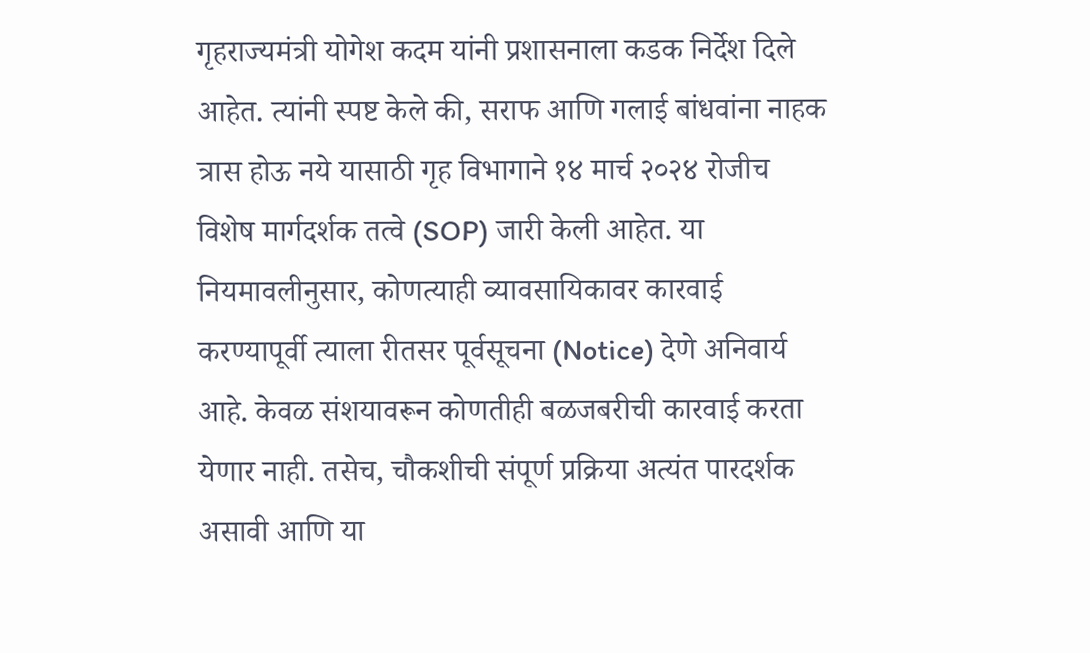गृहराज्यमंत्री योगेश कदम यांनी प्रशासनाला कडक निर्देश दिले आहेत. त्यांनी स्पष्ट केले की, सराफ आणि गलाई बांधवांना नाहक त्रास होऊ नये यासाठी गृह विभागाने १४ मार्च २०२४ रोजीच विशेष मार्गदर्शक तत्वे (SOP) जारी केली आहेत. या नियमावलीनुसार, कोणत्याही व्यावसायिकावर कारवाई करण्यापूर्वी त्याला रीतसर पूर्वसूचना (Notice) देणे अनिवार्य आहे. केवळ संशयावरून कोणतीही बळजबरीची कारवाई करता येणार नाही. तसेच, चौकशीची संपूर्ण प्रक्रिया अत्यंत पारदर्शक असावी आणि या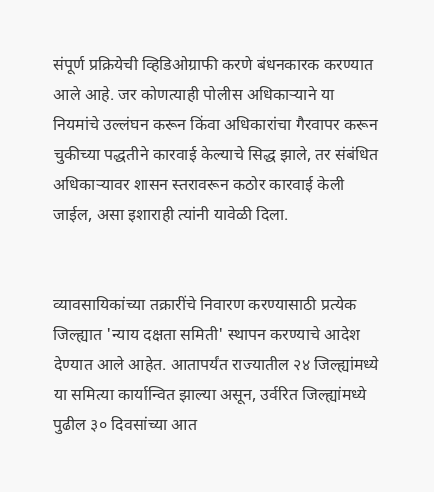संपूर्ण प्रक्रियेची व्हिडिओग्राफी करणे बंधनकारक करण्यात आले आहे. जर कोणत्याही पोलीस अधिकाऱ्याने या नियमांचे उल्लंघन करून किंवा अधिकारांचा गैरवापर करून चुकीच्या पद्धतीने कारवाई केल्याचे सिद्ध झाले, तर संबंधित अधिकाऱ्यावर शासन स्तरावरून कठोर कारवाई केली जाईल, असा इशाराही त्यांनी यावेळी दिला.


व्यावसायिकांच्या तक्रारींचे निवारण करण्यासाठी प्रत्येक जिल्ह्यात 'न्याय दक्षता समिती' स्थापन करण्याचे आदेश देण्यात आले आहेत. आतापर्यंत राज्यातील २४ जिल्ह्यांमध्ये या समित्या कार्यान्वित झाल्या असून, उर्वरित जिल्ह्यांमध्ये पुढील ३० दिवसांच्या आत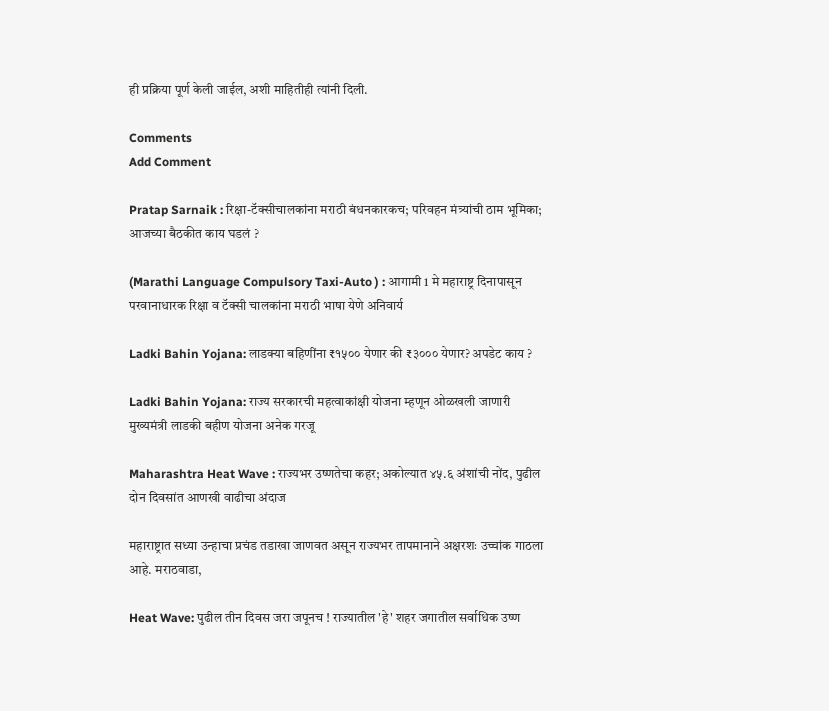ही प्रक्रिया पूर्ण केली जाईल, अशी माहितीही त्यांनी दिली.

Comments
Add Comment

Pratap Sarnaik : रिक्षा-टॅक्सीचालकांना मराठी बंधनकारकच; परिवहन मंत्र्यांची ठाम भूमिका; आजच्या बैठकीत काय घडलं ?

(Marathi Language Compulsory Taxi-Auto ) : आगामी 1 मे महाराष्ट्र दिनापासून परवानाधारक रिक्षा व टॅक्सी चालकांना मराठी भाषा येणे अनिवार्य

Ladki Bahin Yojana: लाडक्या बहि‍णींना ₹१५०० येणार की ₹३००० येणार? अपडेट काय ?

Ladki Bahin Yojana: राज्य सरकारची महत्वाकांक्षी योजना म्हणून ओळखली जाणारी मुख्यमंत्री लाडकी बहीण योजना अनेक गरजू

Maharashtra Heat Wave : राज्यभर उष्णतेचा कहर; अकोल्यात ४५.६ अंशांची नोंद, पुढील दोन दिवसांत आणखी वाढीचा अंदाज

महाराष्ट्रात सध्या उन्हाचा प्रचंड तडाखा जाणवत असून राज्यभर तापमानाने अक्षरशः उच्चांक गाठला आहे. मराठवाडा,

Heat Wave: पुढील तीन दिवस जरा जपूनच ! राज्यातील 'हे' शहर जगातील सर्वाधिक उष्ण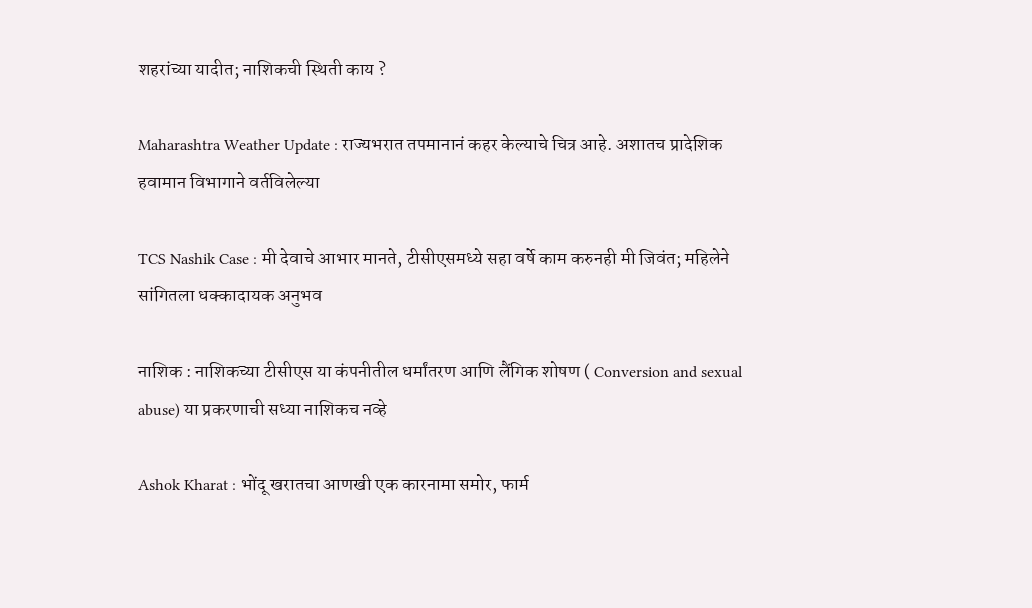शहरांच्या यादीत; नाशिकची स्थिती काय ?

Maharashtra Weather Update : राज्यभरात तपमानानं कहर केल्याचे चित्र आहे. अशातच प्रादेशिक हवामान विभागाने वर्तविलेल्या

TCS Nashik Case : मी देवाचे आभार मानते, टीसीएसमध्ये सहा वर्षे काम करुनही मी जिवंत; महिलेने सांगितला धक्कादायक अनुभव

नाशिक : नाशिकच्या टीसीएस या कंपनीतील धर्मांतरण आणि लैंगिक शोषण ( Conversion and sexual abuse) या प्रकरणाची सध्या नाशिकच नव्हे

Ashok Kharat : भोंदू खरातचा आणखी एक कारनामा समोर, फार्म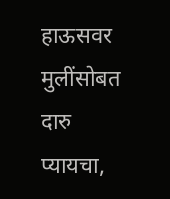हाऊसवर मुलींसोबत दारु प्यायचा,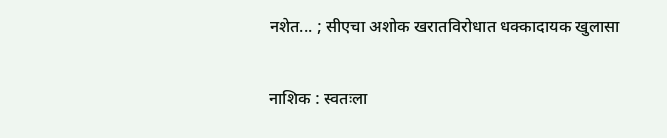नशेत... ; सीएचा अशोक खरातविरोधात धक्कादायक खुलासा

नाशिक : स्वतःला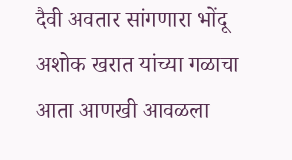दैवी अवतार सांगणारा भोंदू अशोक खरात यांच्या गळाचा आता आणखी आवळला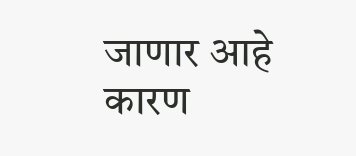जाणार आहे कारण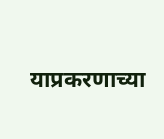याप्रकरणाच्या